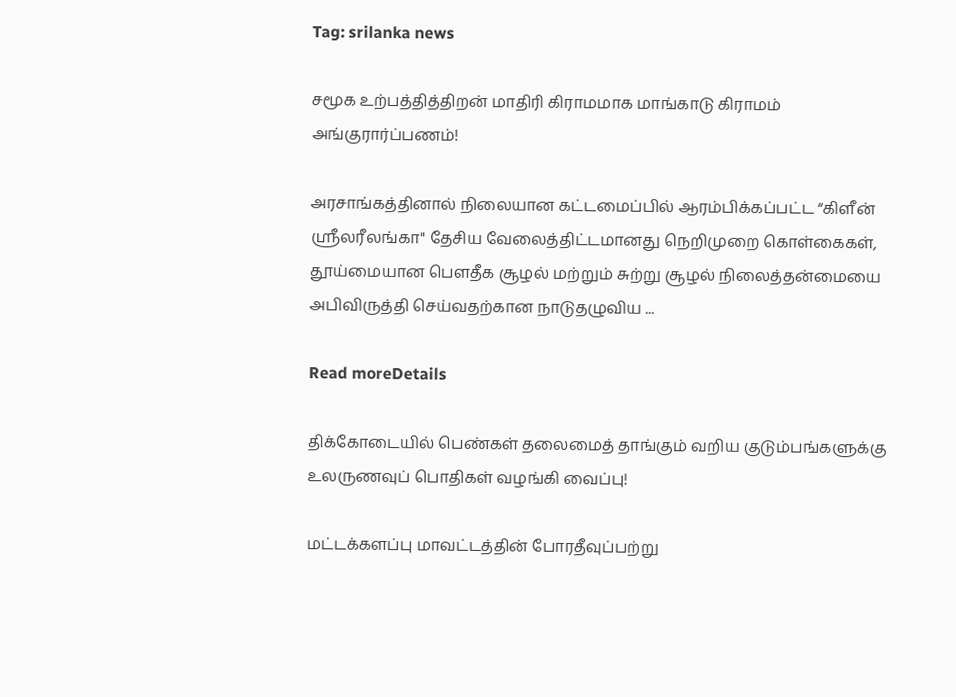Tag: srilanka news

சமூக உற்பத்தித்திறன் மாதிரி கிராமமாக மாங்காடு கிராமம் அங்குரார்ப்பணம்!

அரசாங்கத்தினால் நிலையான கட்டமைப்பில் ஆரம்பிக்கப்பட்ட “கிளீன் ஸ்ரீலரீலங்கா" தேசிய வேலைத்திட்டமானது நெறிமுறை கொள்கைகள், தூய்மையான பௌதீக சூழல் மற்றும் சுற்று சூழல் நிலைத்தன்மையை அபிவிருத்தி செய்வதற்கான நாடுதழுவிய ...

Read moreDetails

திக்கோடையில் பெண்கள் தலைமைத் தாங்கும் வறிய குடும்பங்களுக்கு உலருணவுப் பொதிகள் வழங்கி வைப்பு!

மட்டக்களப்பு மாவட்டத்தின் போரதீவுப்பற்று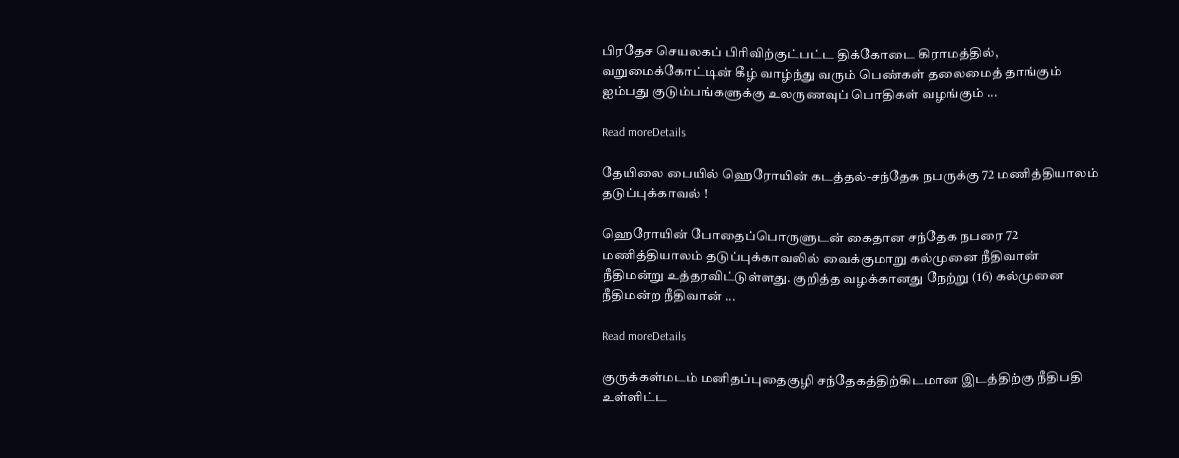பிரதேச செயலகப் பிரிவிற்குட்பட்ட திக்கோடை கிராமத்தில், வறுமைக்கோட்டின் கீழ் வாழ்ந்து வரும் பெண்கள் தலைமைத் தாங்கும் ஐம்பது குடும்பங்களுக்கு உலருணவுப் பொதிகள் வழங்கும் ...

Read moreDetails

தேயிலை பையில் ஹெரோயின் கடத்தல்-சந்தேக நபருக்கு 72 மணித்தியாலம் தடுப்புக்காவல் !

ஹெரோயின் போதைப்பொருளுடன் கைதான சந்தேக நபரை 72 மணித்தியாலம் தடுப்புக்காவலில் வைக்குமாறு கல்முனை நீதிவான் நீதிமன்று உத்தரவிட்டுள்ளது. குறித்த வழக்கானது நேற்று (16) கல்முனை நீதிமன்ற நீதிவான் ...

Read moreDetails

குருக்கள்மடம் மனிதப்புதைகுழி சந்தேகத்திற்கிடமான இடத்திற்கு நீதிபதி உள்ளிட்ட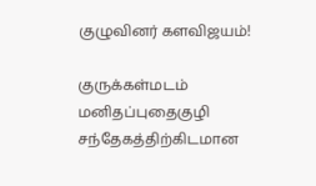குழுவினர் களவிஜயம்!

குருக்கள்மடம் மனிதப்புதைகுழி சந்தேகத்திற்கிடமான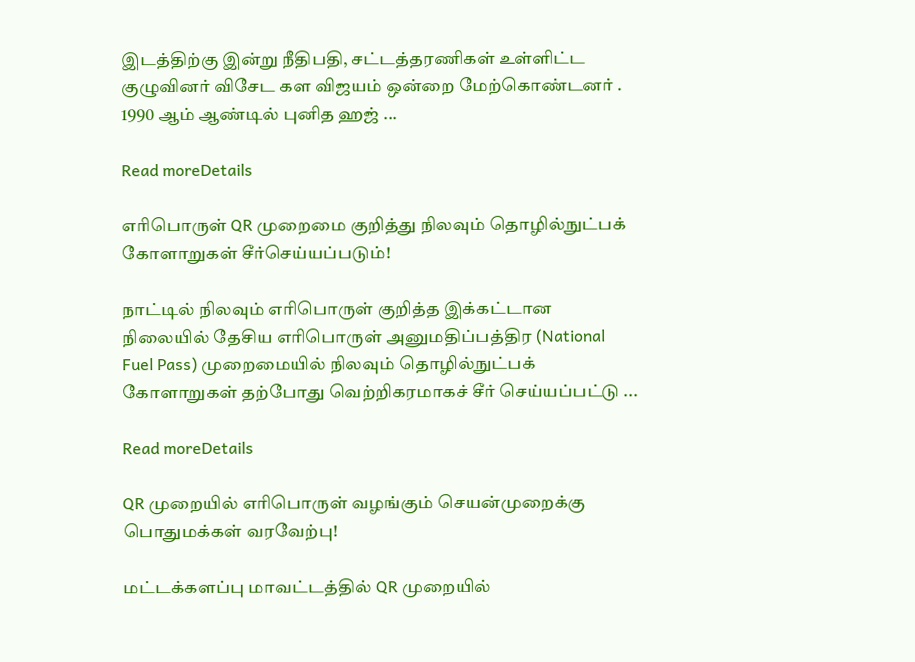இடத்திற்கு இன்று நீதிபதி, சட்டத்தரணிகள் உள்ளிட்ட குழுவினர் விசேட கள விஜயம் ஒன்றை மேற்கொண்டனர் . 1990 ஆம் ஆண்டில் புனித ஹஜ் ...

Read moreDetails

எரிபொருள் QR முறைமை குறித்து நிலவும் தொழில்நுட்பக் கோளாறுகள் சீர்செய்யப்படும்!

நாட்டில் நிலவும் எரிபொருள் குறித்த இக்கட்டான நிலையில் தேசிய எரிபொருள் அனுமதிப்பத்திர (National Fuel Pass) முறைமையில் நிலவும் தொழில்நுட்பக் கோளாறுகள் தற்போது வெற்றிகரமாகச் சீர் செய்யப்பட்டு ...

Read moreDetails

QR முறையில் எரிபொருள் வழங்கும் செயன்முறைக்கு பொதுமக்கள் வரவேற்பு!

மட்டக்களப்பு மாவட்டத்தில் QR முறையில்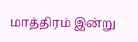மாத்திரம் இன்று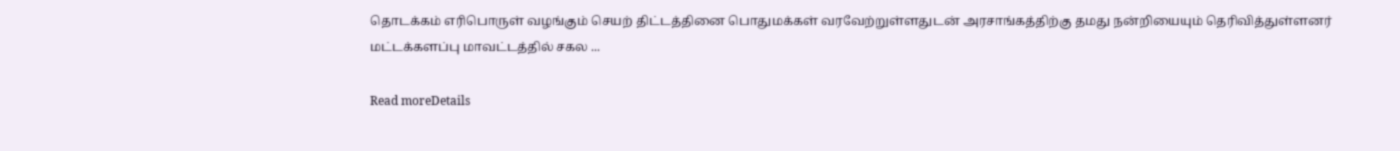தொடக்கம் எரிபொருள் வழங்கும் செயற் திட்டத்தினை பொதுமக்கள் வரவேற்றுள்ளதுடன் அரசாங்கத்திற்கு தமது நன்றியையும் தெரிவித்துள்ளனர் மட்டக்களப்பு மாவட்டத்தில் சகல ...

Read moreDetails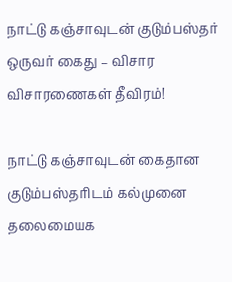நாட்டு கஞ்சாவுடன் குடும்பஸ்தர் ஒருவர் கைது – விசார விசாரணைகள் தீவிரம்!

நாட்டு கஞ்சாவுடன் கைதான குடும்பஸ்தரிடம் கல்முனை தலைமையக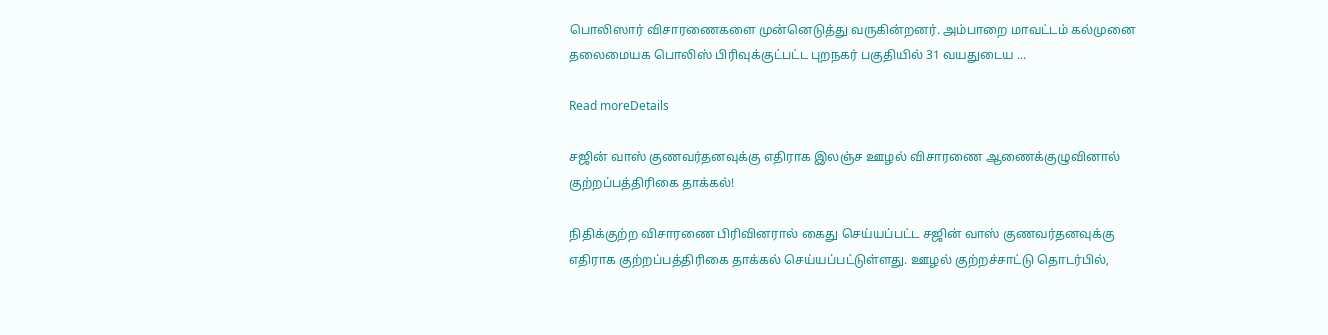பொலிஸார் விசாரணைகளை முன்னெடுத்து வருகின்றனர். அம்பாறை மாவட்டம் கல்முனை தலைமையக பொலிஸ் பிரிவுக்குட்பட்ட புறநகர் பகுதியில் 31 வயதுடைய ...

Read moreDetails

சஜின் வாஸ் குணவர்தனவுக்கு எதிராக இலஞ்ச ஊழல் விசாரணை ஆணைக்குழுவினால் குற்றப்பத்திரிகை தாக்கல்!

நிதிக்குற்ற விசாரணை பிரிவினரால் கைது செய்யப்பட்ட சஜின் வாஸ் குணவர்தனவுக்கு எதிராக குற்றப்பத்திரிகை தாக்கல் செய்யப்பட்டுள்ளது. ஊழல் குற்றச்சாட்டு தொடர்பில்,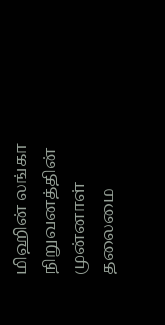மிஹின் லங்கா நிறுவனத்தின் முன்னாள் தலைமை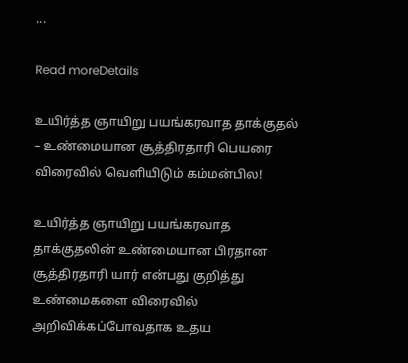...

Read moreDetails

உயிர்த்த ஞாயிறு பயங்கரவாத தாக்குதல் – உண்மையான சூத்திரதாரி பெயரை விரைவில் வெளியிடும் கம்மன்பில!

உயிர்த்த ஞாயிறு பயங்கரவாத தாக்குதலின் உண்மையான பிரதான சூத்திரதாரி யார் என்பது குறித்து உண்மைகளை விரைவில் அறிவிக்கப்போவதாக உதய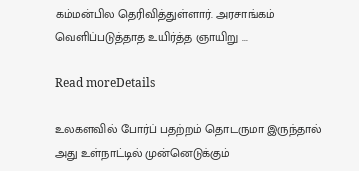கம்மன்பில தெரிவித்துள்ளார். அரசாங்கம் வெளிப்படுத்தாத உயிர்த்த ஞாயிறு ...

Read moreDetails

உலகளவில் போர்ப் பதற்றம் தொடருமா இருந்தால் அது உள்நாட்டில் முன்னெடுக்கும்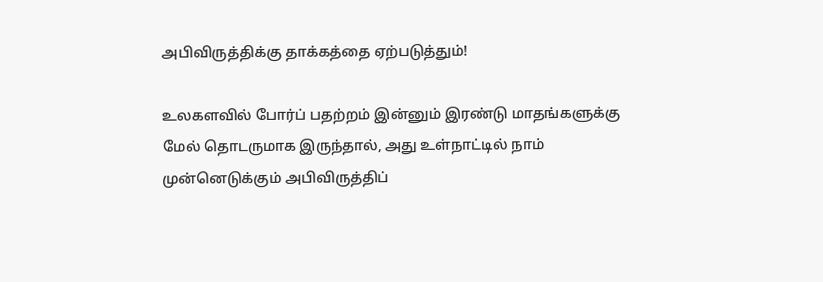அபிவிருத்திக்கு தாக்கத்தை ஏற்படுத்தும்!

உலகளவில் போர்ப் பதற்றம் இன்னும் இரண்டு மாதங்களுக்கு மேல் தொடருமாக இருந்தால், அது உள்நாட்டில் நாம் முன்னெடுக்கும் அபிவிருத்திப்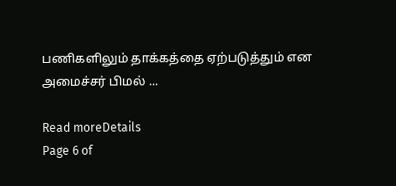பணிகளிலும் தாக்கத்தை ஏற்படுத்தும் என அமைச்சர் பிமல் ...

Read moreDetails
Page 6 of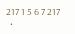217 1 5 6 7 217
  •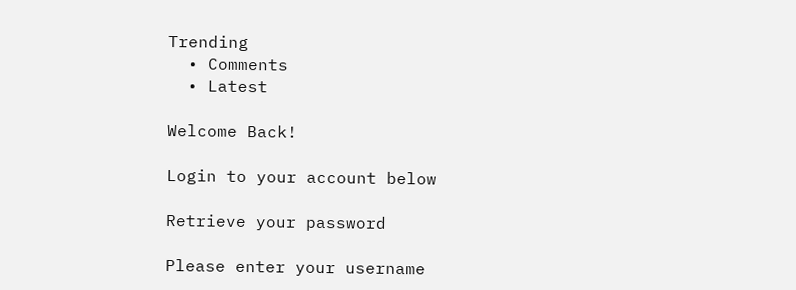Trending
  • Comments
  • Latest

Welcome Back!

Login to your account below

Retrieve your password

Please enter your username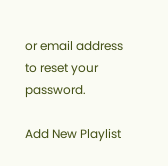or email address to reset your password.

Add New Playlist